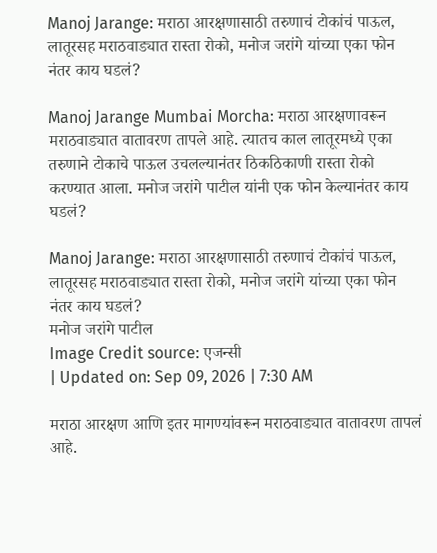Manoj Jarange: मराठा आरक्षणासाठी तरुणाचं टोकांचं पाऊल, लातूरसह मराठवाड्यात रास्ता रोको, मनोज जरांगे यांच्या एका फोन नंतर काय घडलं?

Manoj Jarange Mumbai Morcha: मराठा आरक्षणावरून मराठवाड्यात वातावरण तापले आहे. त्यातच काल लातूरमध्ये एका तरुणाने टोकाचे पाऊल उचलल्यानंतर ठिकठिकाणी रास्ता रोको करण्यात आला. मनोज जरांगे पाटील यांनी एक फोन केल्यानंतर काय घडलं?

Manoj Jarange: मराठा आरक्षणासाठी तरुणाचं टोकांचं पाऊल, लातूरसह मराठवाड्यात रास्ता रोको, मनोज जरांगे यांच्या एका फोन नंतर काय घडलं?
मनोज जरांगे पाटील
Image Credit source: एजन्सी
| Updated on: Sep 09, 2026 | 7:30 AM

मराठा आरक्षण आणि इतर मागण्यांवरून मराठवाड्यात वातावरण तापलं आहे.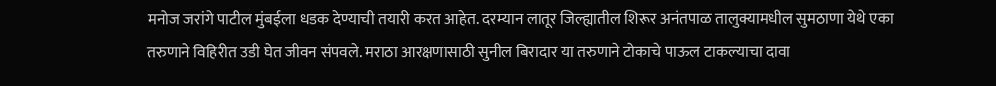मनोज जरांगे पाटील मुंबईला धडक देण्याची तयारी करत आहेत. दरम्यान लातूर जिल्ह्यातील शिरूर अनंतपाळ तालुक्यामधील सुमठाणा येथे एका तरुणाने विहिरीत उडी घेत जीवन संपवले. मराठा आरक्षणासाठी सुनील बिरादार या तरुणाने टोकाचे पाऊल टाकल्याचा दावा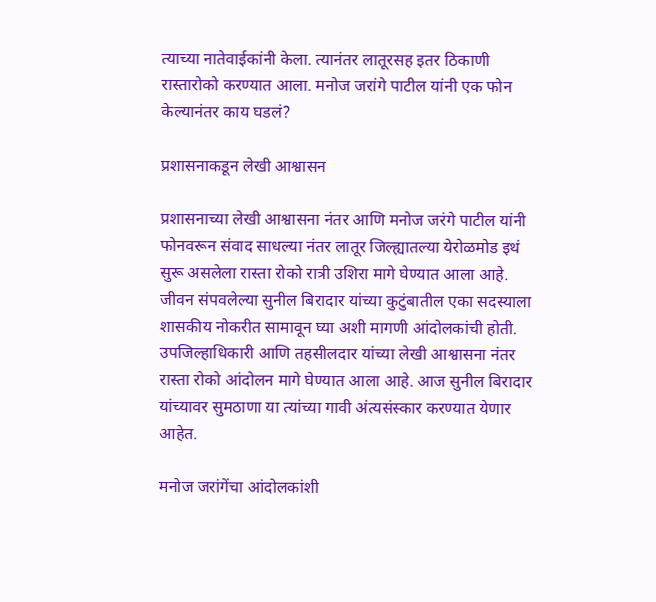त्याच्या नातेवाईकांनी केला. त्यानंतर लातूरसह इतर ठिकाणी रास्तारोको करण्यात आला. मनोज जरांगे पाटील यांनी एक फोन केल्यानंतर काय घडलं?

प्रशासनाकडून लेखी आश्वासन

प्रशासनाच्या लेखी आश्वासना नंतर आणि मनोज जरंगे पाटील यांनी फोनवरून संवाद साधल्या नंतर लातूर जिल्ह्यातल्या येरोळमोड इथं सुरू असलेला रास्ता रोको रात्री उशिरा मागे घेण्यात आला आहे. जीवन संपवलेल्या सुनील बिरादार यांच्या कुटुंबातील एका सदस्याला शासकीय नोकरीत सामावून घ्या अशी मागणी आंदोलकांची होती. उपजिल्हाधिकारी आणि तहसीलदार यांच्या लेखी आश्वासना नंतर रास्ता रोको आंदोलन मागे घेण्यात आला आहे. आज सुनील बिरादार यांच्यावर सुमठाणा या त्यांच्या गावी अंत्यसंस्कार करण्यात येणार आहेत.

मनोज जरांगेंचा आंदोलकांशी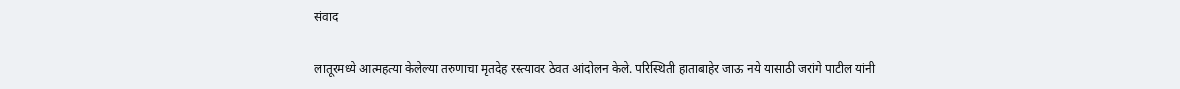संवाद

लातूरमध्ये आत्महत्या केलेल्या तरुणाचा मृतदेह रस्त्यावर ठेवत आंदोलन केले. परिस्थिती हाताबाहेर जाऊ नये यासाठी जरांगे पाटील यांनी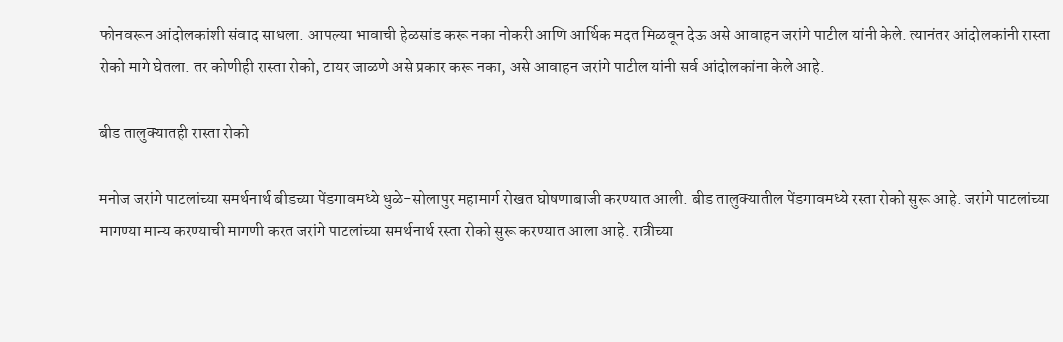फोनवरून आंदोलकांशी संवाद साधला. आपल्या भावाची हेळसांड करू नका नोकरी आणि आर्थिक मदत मिळवून देऊ असे आवाहन जरांगे पाटील यांनी केले. त्यानंतर आंदोलकांनी रास्ता रोको मागे घेतला. तर कोणीही रास्ता रोको, टायर जाळणे असे प्रकार करू नका, असे आवाहन जरांगे पाटील यांनी सर्व आंदोलकांना केले आहे.

बीड तालुक्यातही रास्ता रोको

मनोज जरांगे पाटलांच्या समर्थनार्थ बीडच्या पेंडगावमध्ये धुळे-सोलापुर महामार्ग रोखत घोषणाबाजी करण्यात आली. बीड तालुक्यातील पेंडगावमध्ये रस्ता रोको सुरू आहे. जरांगे पाटलांच्या मागण्या मान्य करण्याची मागणी करत जरांगे पाटलांच्या समर्थनार्थ रस्ता रोको सुरू करण्यात आला आहे. रात्रीच्या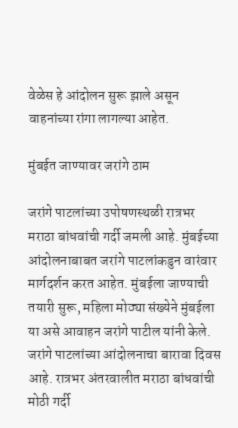वेळेस हे आंदोलन सुरू झाले असून वाहनांच्या रांगा लागल्या आहेत.

मुंबईत जाण्यावर जरांगे ठाम

जरांगे पाटलांच्या उपोषणस्थळी रात्रभर मराठा बांधवांची गर्दी जमली आहे. मुंबईच्या आंदोलनाबाबत जरांगे पाटलांकडुन वारंवार मार्गदर्शन करत आहेत. मुंबईला जाण्याची तयारी सुरू, महिला मोठ्या संख्येने मुंबईला या असे आवाहन जरांगे पाटील यांनी केले. जरांगे पाटलांच्या आंदोलनाचा बारावा दिवस आहे. रात्रभर अंतरवालीत मराठा बांधवांची मोठी गर्दी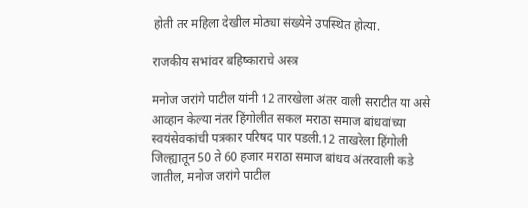होती तर महिला देखील मोठ्या संख्येने उपस्थित होत्या.

राजकीय सभांवर बहिष्काराचे अस्त्र

मनोज जरांगे पाटील यांनी 12 तारखेला अंतर वाली सराटीत या असे आव्हान केल्या नंतर हिंगोलीत सकल मराठा समाज बांधवांच्या स्वयंसेवकांची पत्रकार परिषद पार पडली.12 ताखरेला हिंगोली जिल्ह्यातून 50 ते 60 हजार मराठा समाज बांधव अंतरवाली कडे जातील, मनोज जरांगे पाटील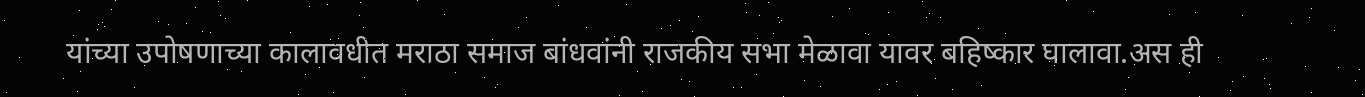यांच्या उपोषणाच्या कालावधीत मराठा समाज बांधवांनी राजकीय सभा मेळावा यावर बहिष्कार घालावा.अस ही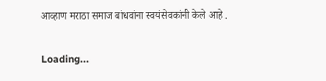आव्हाण मराठा समाज बांधवांना स्वयंसेवकांनी केले आहे .

Loading...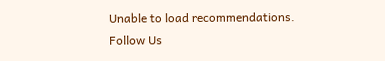Unable to load recommendations.
Follow Us